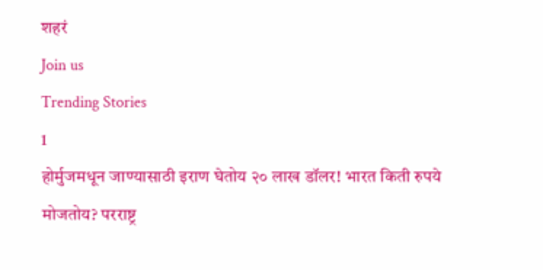शहरं
Join us
Trending Stories
1
होर्मुजमधून जाण्यासाठी इराण घेतोय २० लाख डॉलर! भारत किती रुपये मोजतोय? परराष्ट्र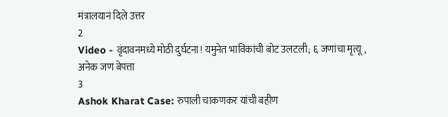मंत्रालयानं दिले उत्तर
2
Video - वृंदावनमध्ये मोठी दुर्घटना! यमुनेत भाविकांची बोट उलटली; ६ जणांचा मृत्यू, अनेक जण बेपत्ता
3
Ashok Kharat Case: रुपाली चाकणकर यांची बहीण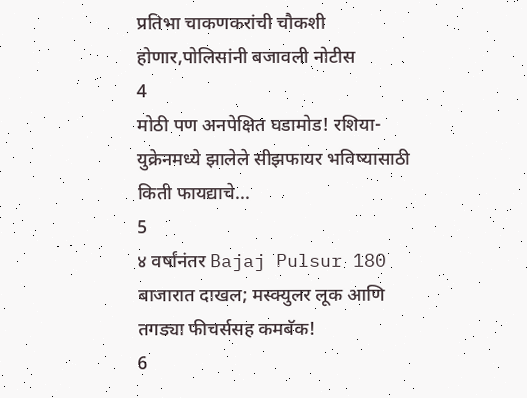प्रतिभा चाकणकरांची चौकशी होणार,पोलिसांनी बजावली नोटीस
4
मोठी पण अनपेक्षित घडामोड! रशिया-युक्रेनमध्ये झालेले सीझफायर भविष्यासाठी किती फायद्याचे...
5
४ वर्षांनंतर Bajaj Pulsur 180 बाजारात दाखल; मस्क्युलर लूक आणि तगड्या फीचर्ससह कमबॅक!
6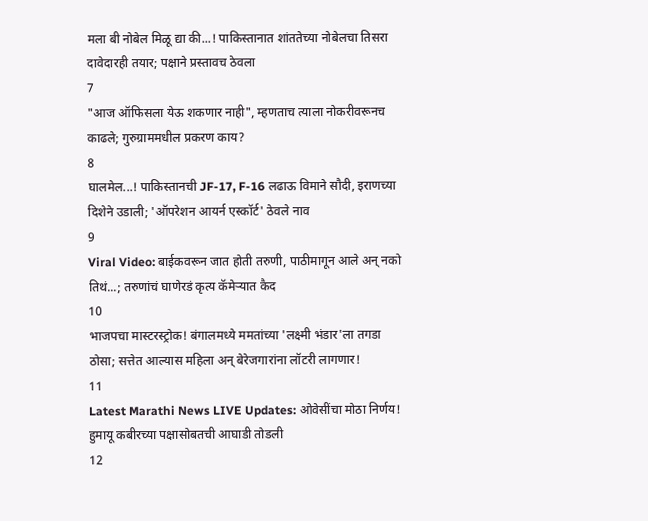मला बी नोबेल मिळू द्या की...! पाकिस्तानात शांततेच्या नोबेलचा तिसरा दावेदारही तयार; पक्षाने प्रस्तावच ठेवला
7
"आज ऑफिसला येऊ शकणार नाही", म्हणताच त्याला नोकरीवरूनच काढले; गुरुग्राममधील प्रकरण काय?
8
घालमेल...! पाकिस्तानची JF-17, F-16 लढाऊ विमाने सौदी, इराणच्या दिशेने उडाली; 'ऑपरेशन आयर्न एस्कॉर्ट' ठेवले नाव
9
Viral Video: बाईकवरून जात होती तरुणी, पाठीमागून आले अन् नको तिथं...; तरुणांचं घाणेरडं कृत्य कॅमेऱ्यात कैद
10
भाजपचा मास्टरस्ट्रोक! बंगालमध्ये ममतांच्या 'लक्ष्मी भंडार'ला तगडा ठोसा; सत्तेत आल्यास महिला अन् बेरेजगारांना लॉटरी लागणार!
11
Latest Marathi News LIVE Updates: ओवेसींचा मोठा निर्णय! हुमायू कबीरच्या पक्षासोबतची आघाडी तोडली
12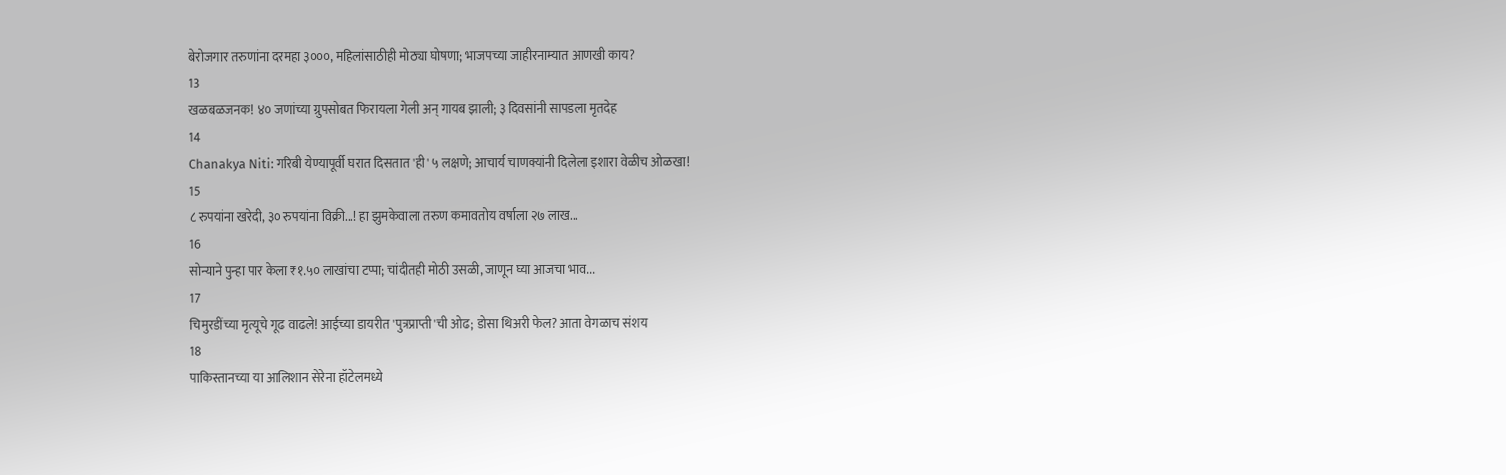बेरोजगार तरुणांना दरमहा ३०००, महिलांसाठीही मोठ्या घोषणा; भाजपच्या जाहीरनाम्यात आणखी काय?
13
खळबळजनक! ४० जणांच्या ग्रुपसोबत फिरायला गेली अन् गायब झाली; ३ दिवसांनी सापडला मृतदेह
14
Chanakya Niti: गरिबी येण्यापूर्वी घरात दिसतात 'ही' ५ लक्षणे; आचार्य चाणक्यांनी दिलेला इशारा वेळीच ओळखा!
15
८ रुपयांना खरेदी, ३० रुपयांना विक्री...! हा झुमकेवाला तरुण कमावतोय वर्षाला २७ लाख...
16
सोन्याने पुन्हा पार केला ₹१.५० लाखांचा टप्पा; चांदीतही मोठी उसळी, जाणून घ्या आजचा भाव...
17
चिमुरडींच्या मृत्यूचे गूढ वाढले! आईच्या डायरीत 'पुत्रप्राप्ती'ची ओढ; डोसा थिअरी फेल? आता वेगळाच संशय
18
पाकिस्तानच्या या आलिशान सेरेना हॉटेलमध्ये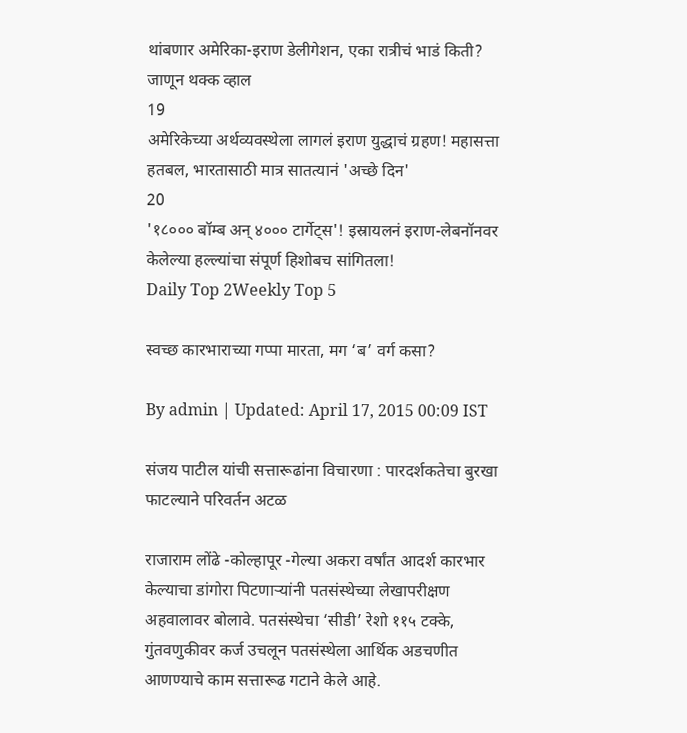थांबणार अमेरिका-इराण डेलीगेशन, एका रात्रीचं भाडं किती? जाणून थक्क व्हाल
19
अमेरिकेच्या अर्थव्यवस्थेला लागलं इराण युद्धाचं ग्रहण! महासत्ता हतबल, भारतासाठी मात्र सातत्यानं 'अच्छे दिन'
20
'१८००० बॉम्ब अन् ४००० टार्गेट्स'! इस्रायलनं इराण-लेबनॉनवर केलेल्या हल्ल्यांचा संपूर्ण हिशोबच सांगितला!
Daily Top 2Weekly Top 5

स्वच्छ कारभाराच्या गप्पा मारता, मग ‘ब’ वर्ग कसा?

By admin | Updated: April 17, 2015 00:09 IST

संजय पाटील यांची सत्तारूढांना विचारणा : पारदर्शकतेचा बुरखा फाटल्याने परिवर्तन अटळ

राजाराम लोंढे -कोल्हापूर -गेल्या अकरा वर्षांत आदर्श कारभार केल्याचा डांगोरा पिटणाऱ्यांनी पतसंस्थेच्या लेखापरीक्षण अहवालावर बोलावे. पतसंस्थेचा ‘सीडी’ रेशो ११५ टक्के, गुंतवणुकीवर कर्ज उचलून पतसंस्थेला आर्थिक अडचणीत आणण्याचे काम सत्तारूढ गटाने केले आहे.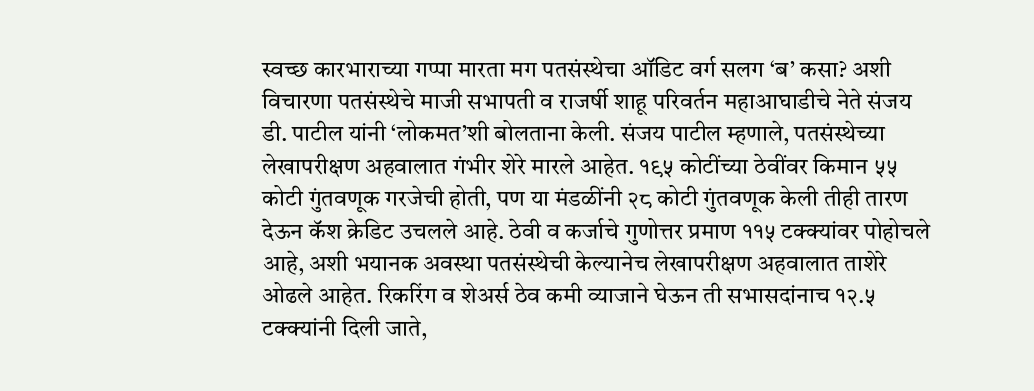स्वच्छ कारभाराच्या गप्पा मारता मग पतसंस्थेचा ऑडिट वर्ग सलग ‘ब’ कसा? अशी विचारणा पतसंस्थेचे माजी सभापती व राजर्षी शाहू परिवर्तन महाआघाडीचे नेते संजय डी. पाटील यांनी ‘लोकमत’शी बोलताना केली. संजय पाटील म्हणाले, पतसंस्थेच्या लेखापरीक्षण अहवालात गंभीर शेरे मारले आहेत. १९५ कोटींच्या ठेवींवर किमान ५५ कोटी गुंतवणूक गरजेची होती, पण या मंडळींनी २८ कोटी गुंतवणूक केली तीही तारण देऊन कॅश क्रेडिट उचलले आहे. ठेवी व कर्जाचे गुणोत्तर प्रमाण ११५ टक्क्यांवर पोहोचले आहे, अशी भयानक अवस्था पतसंस्थेची केल्यानेच लेखापरीक्षण अहवालात ताशेरे ओढले आहेत. रिकरिंग व शेअर्स ठेव कमी व्याजाने घेऊन ती सभासदांनाच १२.५ टक्क्यांनी दिली जाते,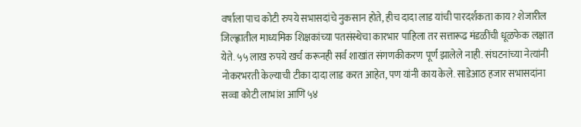वर्षाला पाच कोटी रुपये सभासदांचे नुकसान होते, हीच दादा लाड यांची पारदर्शकता काय? शेजारील जिल्ह्णातील माध्यमिक शिक्षकांच्या पतसंस्थेचा कारभार पाहिला तर सत्तारूढ मंडळींची धूळफेक लक्षात येते. ५५ लाख रुपये खर्च करूनही सर्व शाखांत संगणकीकरण पूर्ण झालेले नाही. संघटनांच्या नेत्यांनी नोकरभरती केल्याची टीका दादा लाड करत आहेत, पण यांनी काय केले. साडेआठ हजार सभासदांना सव्वा कोटी लाभांश आणि ५४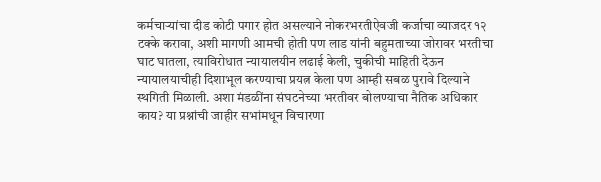कर्मचाऱ्यांचा दीड कोटी पगार होत असल्याने नोकरभरतीऐवजी कर्जाचा व्याजदर १२ टक्के करावा, अशी मागणी आमची होती पण लाड यांनी बहुमताच्या जोरावर भरतीचा घाट घातला, त्याविरोधात न्यायालयीन लढाई केली, चुकीची माहिती देऊन न्यायालयाचीही दिशाभूल करण्याचा प्रयत्न केला पण आम्ही सबळ पुरावे दिल्याने स्थगिती मिळाली. अशा मंडळींना संघटनेच्या भरतीवर बोलण्याचा नैतिक अधिकार काय? या प्रश्नांची जाहीर सभांमधून विचारणा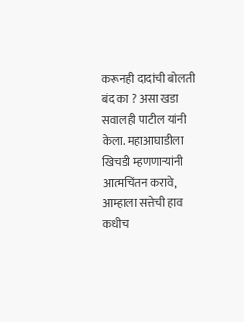करूनही दादांची बोलती बंद का ? असा खडा सवालही पाटील यांनी केला. महाआघाडीला खिचडी म्हणणाऱ्यांनी आत्मचिंतन करावे, आम्हाला सत्तेची हाव कधीच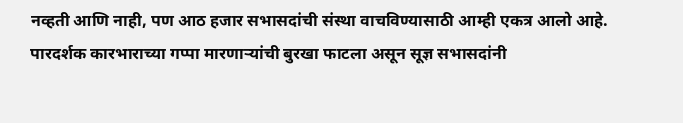नव्हती आणि नाही, पण आठ हजार सभासदांची संस्था वाचविण्यासाठी आम्ही एकत्र आलो आहे. पारदर्शक कारभाराच्या गप्पा मारणाऱ्यांची बुरखा फाटला असून सूज्ञ सभासदांनी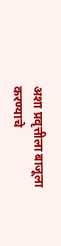अशा प्रवृत्तीला बाजूला करण्याचे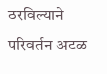ठरविल्याने परिवर्तन अटळ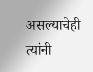असल्याचेही त्यांनी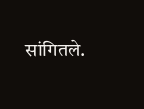सांगितले.